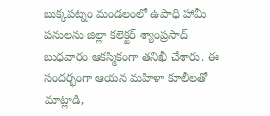బుక్కపట్నం మండలంలో ఉపాధి హామీ పనులను జిల్లా కలెక్టర్ శ్యాంప్రసాద్ బుధవారం ఆకస్మికంగా తనిఖీ చేశారు. ఈ సందర్భంగా ఆయన మహిళా కూలీలతో మాట్లాడి,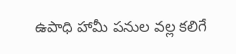ఉపాధి హామీ పనుల వల్ల కలిగే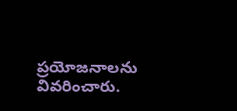ప్రయోజనాలను వివరించారు.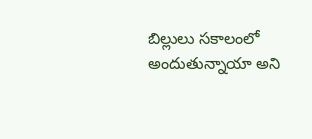బిల్లులు సకాలంలో అందుతున్నాయా అని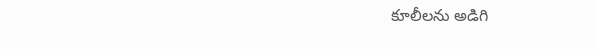కూలీలను అడిగి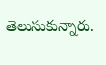తెలుసుకున్నారు.